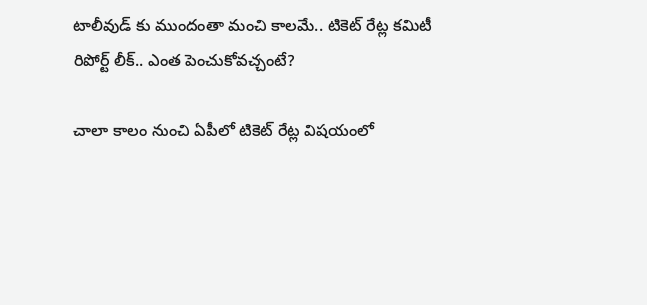టాలీవుడ్ కు ముందంతా మంచి కాలమే.. టికెట్ రేట్ల కమిటీ రిపోర్ట్ లీక్.. ఎంత పెంచుకోవచ్చంటే?

చాలా కాలం నుంచి ఏపీలో టికెట్ రేట్ల విషయంలో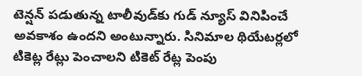టెన్షన్ పడుతున్న టాలీవుడ్‌కు గుడ్‌ న్యూస్‌ వినిపించే అవకాశం ఉందని అంటున్నారు. సినిమాల థియేటర్లలో టికెట్ల రేట్లు పెంచాలని టికెట్ రేట్ల పెంపు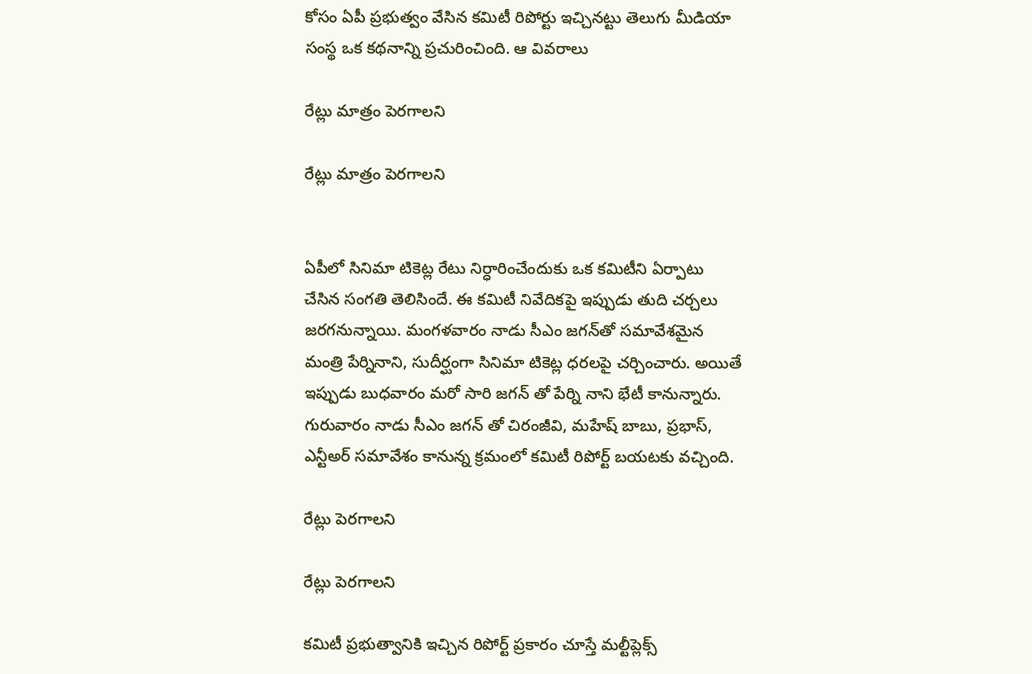కోసం ఏపీ ప్రభుత్వం వేసిన కమిటీ రిపోర్టు ఇచ్చినట్టు తెలుగు మీడియా సంస్థ ఒక కథనాన్ని ప్రచురించింది. ఆ వివరాలు

రేట్లు మాత్రం పెరగాలని

రేట్లు మాత్రం పెరగాలని


ఏపీలో సినిమా టికెట్ల రేటు నిర్ధారించేందుకు ఒక కమిటీని ఏర్పాటు చేసిన సంగతి తెలిసిందే. ఈ కమిటీ నివేదికపై ఇప్పుడు తుది చర్చలు జరగనున్నాయి. మంగళవారం నాడు సీఎం జగన్‌తో సమావేశమైన మంత్రి పేర్నినాని, సుదీర్ఘంగా సినిమా టికెట్ల ధరలపై చర్చించారు. అయితే ఇప్పుడు బుధవారం మరో సారి జగన్ తో పేర్ని నాని భేటీ కానున్నారు. గురువారం నాడు సీఎం జగన్ తో చిరంజీవి, మహేష్ బాబు, ప్రభాస్, ఎన్టీఅర్ సమావేశం కానున్న క్రమంలో కమిటీ రిపోర్ట్ బయటకు వచ్చింది.

రేట్లు పెరగాలని

రేట్లు పెరగాలని

కమిటీ ప్రభుత్వానికి ఇచ్చిన రిపోర్ట్ ప్రకారం చూస్తే మల్టీప్లెక్స్‌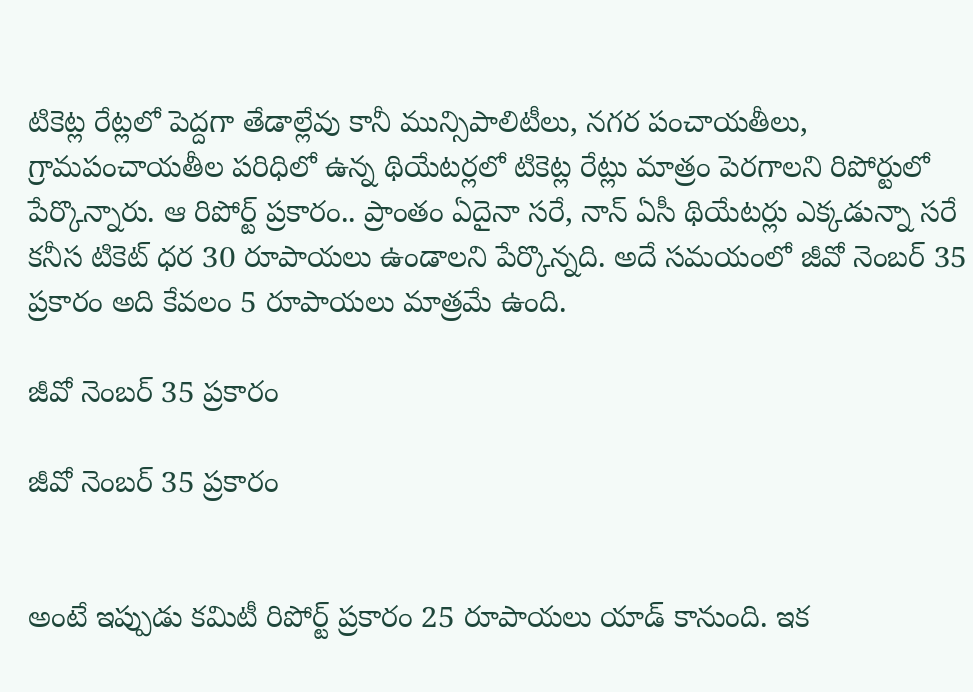టికెట్ల రేట్లలో పెద్దగా తేడాల్లేవు కానీ మున్సిపాలిటీలు, నగర పంచాయతీలు, గ్రామపంచాయతీల పరిధిలో ఉన్న థియేటర్లలో టికెట్ల రేట్లు మాత్రం పెరగాలని రిపోర్టులో పేర్కొన్నారు. ఆ రిపోర్ట్ ప్రకారం.. ప్రాంతం ఏదైనా సరే, నాన్‌ ఏసీ థియేటర్లు ఎక్కడున్నా సరే కనీస టికెట్ ధర 30 రూపాయలు ఉండాలని పేర్కొన్నది. అదే సమయంలో జీవో నెంబర్ 35 ప్రకారం అది కేవలం 5 రూపాయలు మాత్రమే ఉంది.

జీవో నెంబర్ 35 ప్రకారం

జీవో నెంబర్ 35 ప్రకారం


అంటే ఇప్పుడు కమిటీ రిపోర్ట్ ప్రకారం 25 రూపాయలు యాడ్ కానుంది. ఇక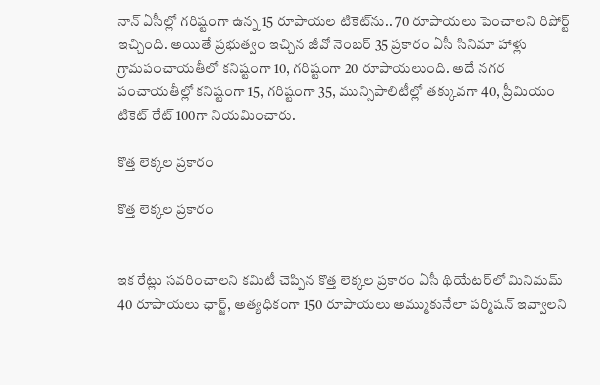నాన్‌ ఏసీల్లో గరిష్టంగా ఉన్న 15 రూపాయల టికెట్‌ను.. 70 రూపాయలు పెంచాలని రిపోర్ట్ ఇచ్చింది. అయితే ప్రభుత్వం ఇచ్చిన జీవో నెంబర్ 35 ప్రకారం ఏసీ సినిమా హాళ్లు గ్రామపంచాయతీలో కనిష్టంగా 10, గరిష్టంగా 20 రూపాయలుంది. అదే నగర పంచాయతీల్లో కనిష్టంగా 15, గరిష్టంగా 35, మున్సిపాలిటీల్లో తక్కువగా 40, ప్రీమియం టికెట్‌ రేట్ 100గా నియమించారు.

కొత్త లెక్కల ప్రకారం

కొత్త లెక్కల ప్రకారం


ఇక రేట్లు సవరించాలని కమిటీ చెప్పిన కొత్త లెక్కల ప్రకారం ఏసీ థియేటర్‌లో మినిమమ్ 40 రూపాయలు ఛార్జ్, అత్యధికంగా 150 రూపాయలు అమ్ముకునేలా పర్మిషన్ ఇవ్వాలని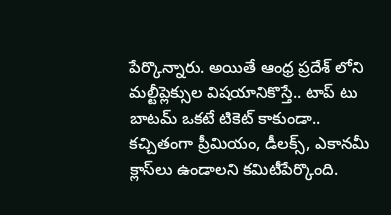పేర్కొన్నారు. అయితే ఆంధ్ర ప్రదేశ్ లోని మల్టీప్లెక్సుల విషయానికొస్తే.. టాప్ టు బాటమ్ ఒకటే టికెట్ కాకుండా.. కచ్చితంగా ప్రీమియం, డీలక్స్, ఎకానమీ క్లాస్‌లు ఉండాలని కమిటీపేర్కొంది.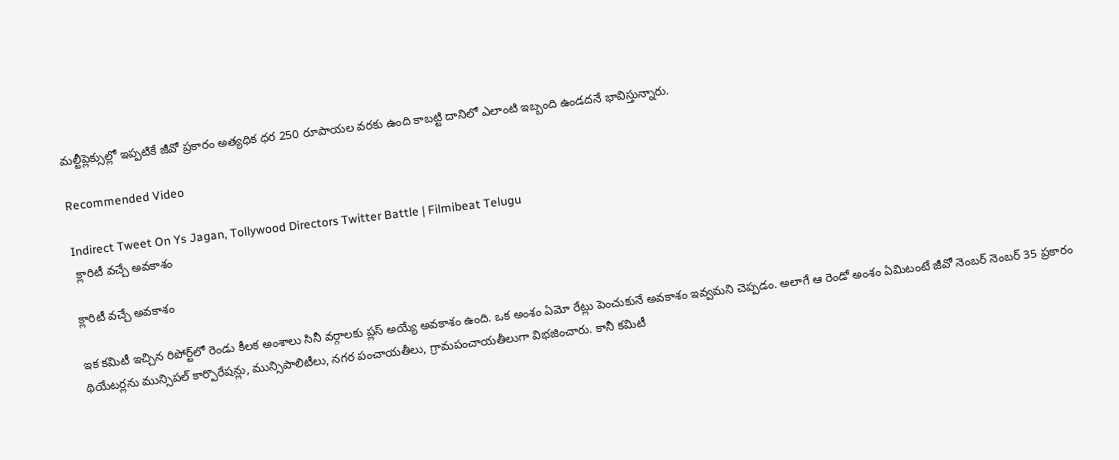మల్టీప్లెక్సుల్లో ఇప్పటికే జీవో ప్రకారం అత్యధిక ధర 250 రూపాయల వరకు ఉంది కాబట్టి దానిలో ఎలాంటి ఇబ్బంది ఉండదనే భావిస్తున్నారు.

Recommended Video

Indirect Tweet On Ys Jagan, Tollywood Directors Twitter Battle | Filmibeat Telugu
 క్లారిటీ వచ్చే అవకాశం

క్లారిటీ వచ్చే అవకాశం

ఇక కమిటీ ఇచ్చిన రిపోర్ట్‌లో రెండు కీలక అంశాలు సినీ వర్గాలకు ప్లస్ అయ్యే అవకాశం ఉంది. ఒక అంశం ఏమో రేట్లు పెంచుకునే అవకాశం ఇవ్వమని చెప్పడం. అలాగే ఆ రెండో అంశం ఏమిటంటే జీవో నెంబర్ నెంబర్ 35 ప్రకారం థియేటర్లను మున్సిపల్ కార్పొరేషన్లు, మున్సిపాలిటీలు, నగర పంచాయతీలు, గ్రామపంచాయతీలుగా విభజించారు. కానీ కమిటీ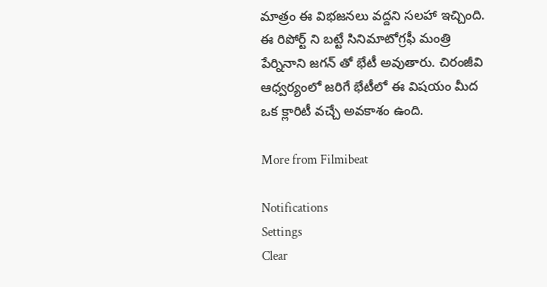మాత్రం ఈ విభజనలు వద్దని సలహా ఇచ్చింది. ఈ రిపోర్ట్‌ ని బట్టే సినిమాటోగ్రఫీ మంత్రి పేర్నినాని జగన్ తో భేటీ అవుతారు. చిరంజీవి ఆధ్వర్యంలో జరిగే భేటీలో ఈ విషయం మీద ఒక క్లారిటీ వచ్చే అవకాశం ఉంది.

More from Filmibeat

Notifications
Settings
Clear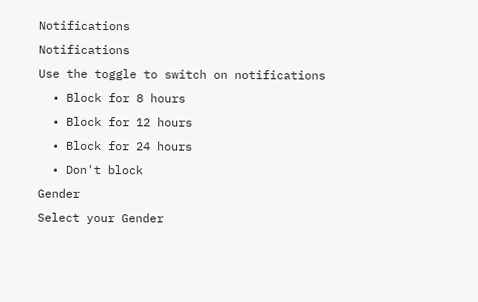Notifications
Notifications
Use the toggle to switch on notifications
  • Block for 8 hours
  • Block for 12 hours
  • Block for 24 hours
  • Don't block
Gender
Select your Gender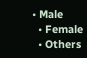• Male
  • Female
  • Others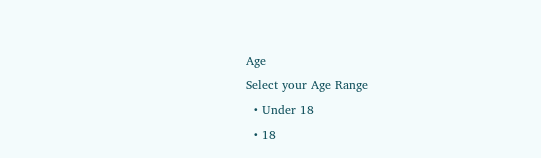Age
Select your Age Range
  • Under 18
  • 18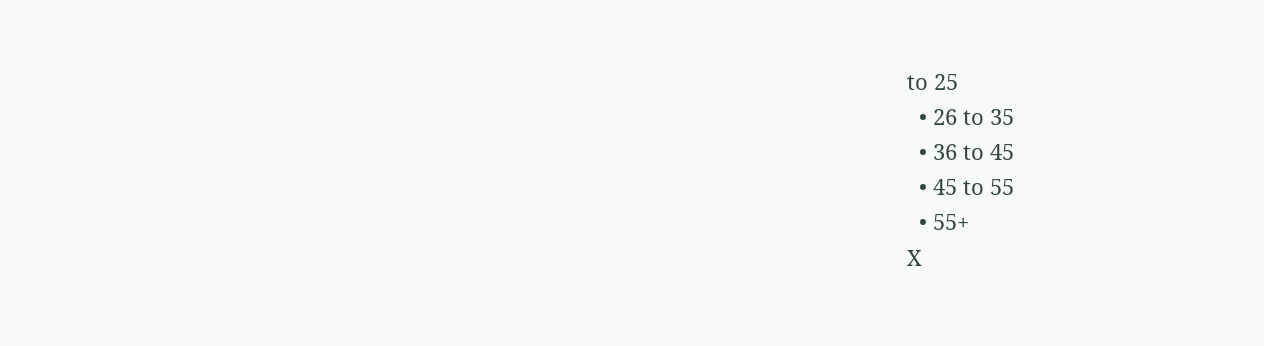to 25
  • 26 to 35
  • 36 to 45
  • 45 to 55
  • 55+
X